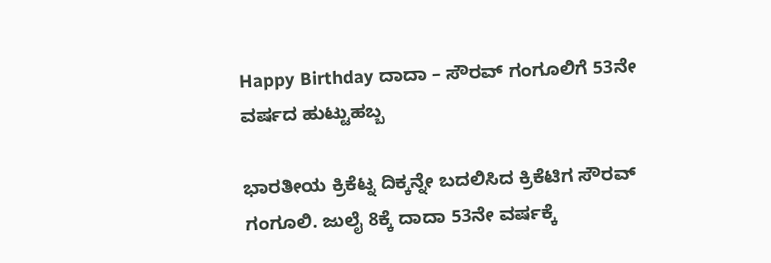Happy Birthday ದಾದಾ – ಸೌರವ್ ಗಂಗೂಲಿಗೆ 53ನೇ ವರ್ಷದ ಹುಟ್ಟುಹಬ್ಬ

ಭಾರತೀಯ ಕ್ರಿಕೆಟ್ನ ದಿಕ್ಕನ್ನೇ ಬದಲಿಸಿದ ಕ್ರಿಕೆಟಿಗ ಸೌರವ್ ಗಂಗೂಲಿ. ಜುಲೈ 8ಕ್ಕೆ ದಾದಾ 53ನೇ ವರ್ಷಕ್ಕೆ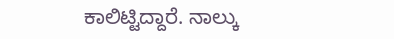ಕಾಲಿಟ್ಟಿದ್ದಾರೆ. ನಾಲ್ಕು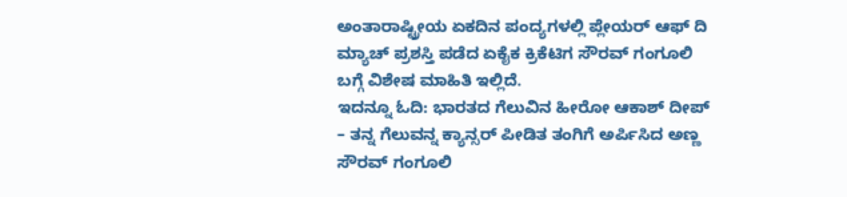ಅಂತಾರಾಷ್ಟ್ರೀಯ ಏಕದಿನ ಪಂದ್ಯಗಳಲ್ಲಿ ಪ್ಲೇಯರ್ ಆಫ್ ದಿ ಮ್ಯಾಚ್ ಪ್ರಶಸ್ತಿ ಪಡೆದ ಏಕೈಕ ಕ್ರಿಕೆಟಿಗ ಸೌರವ್ ಗಂಗೂಲಿ ಬಗ್ಗೆ ವಿಶೇಷ ಮಾಹಿತಿ ಇಲ್ಲಿದೆ.
ಇದನ್ನೂ ಓದಿ: ಭಾರತದ ಗೆಲುವಿನ ಹೀರೋ ಆಕಾಶ್ ದೀಪ್ – ತನ್ನ ಗೆಲುವನ್ನ ಕ್ಯಾನ್ಸರ್ ಪೀಡಿತ ತಂಗಿಗೆ ಅರ್ಪಿಸಿದ ಅಣ್ಣ
ಸೌರವ್ ಗಂಗೂಲಿ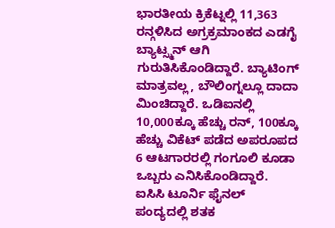ಭಾರತೀಯ ಕ್ರಿಕೆಟ್ನಲ್ಲಿ 11,363 ರನ್ಗಳಿಸಿದ ಅಗ್ರಕ್ರಮಾಂಕದ ಎಡಗೈ ಬ್ಯಾಟ್ಸ್ಮನ್ ಆಗಿ ಗುರುತಿಸಿಕೊಂಡಿದ್ದಾರೆ. ಬ್ಯಾಟಿಂಗ್ ಮಾತ್ರವಲ್ಲ, ಬೌಲಿಂಗ್ನಲ್ಲೂ ದಾದಾ ಮಿಂಚಿದ್ದಾರೆ. ಒಡಿಐನಲ್ಲಿ 10,000ಕ್ಕೂ ಹೆಚ್ಚು ರನ್, 100ಕ್ಕೂ ಹೆಚ್ಚು ವಿಕೆಟ್ ಪಡೆದ ಅಪರೂಪದ 6 ಆಟಗಾರರಲ್ಲಿ ಗಂಗೂಲಿ ಕೂಡಾ ಒಬ್ಬರು ಎನಿಸಿಕೊಂಡಿದ್ದಾರೆ. ಐಸಿಸಿ ಟೂರ್ನಿ ಫೈನಲ್ ಪಂದ್ಯದಲ್ಲಿ ಶತಕ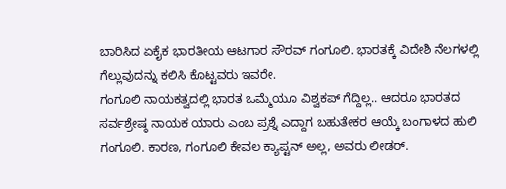ಬಾರಿಸಿದ ಏಕೈಕ ಭಾರತೀಯ ಆಟಗಾರ ಸೌರವ್ ಗಂಗೂಲಿ. ಭಾರತಕ್ಕೆ ವಿದೇಶಿ ನೆಲಗಳಲ್ಲಿ ಗೆಲ್ಲುವುದನ್ನು ಕಲಿಸಿ ಕೊಟ್ಟವರು ಇವರೇ.
ಗಂಗೂಲಿ ನಾಯಕತ್ವದಲ್ಲಿ ಭಾರತ ಒಮ್ಮೆಯೂ ವಿಶ್ವಕಪ್ ಗೆದ್ದಿಲ್ಲ.. ಆದರೂ ಭಾರತದ ಸರ್ವಶ್ರೇಷ್ಠ ನಾಯಕ ಯಾರು ಎಂಬ ಪ್ರಶ್ನೆ ಎದ್ದಾಗ ಬಹುತೇಕರ ಆಯ್ಕೆ ಬಂಗಾಳದ ಹುಲಿ ಗಂಗೂಲಿ. ಕಾರಣ, ಗಂಗೂಲಿ ಕೇವಲ ಕ್ಯಾಪ್ಟನ್ ಅಲ್ಲ, ಅವರು ಲೀಡರ್.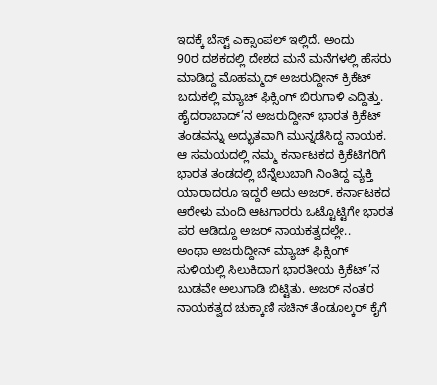ಇದಕ್ಕೆ ಬೆಸ್ಟ್ ಎಕ್ಸಾಂಪಲ್ ಇಲ್ಲಿದೆ. ಅಂದು
90ರ ದಶಕದಲ್ಲಿ ದೇಶದ ಮನೆ ಮನೆಗಳಲ್ಲಿ ಹೆಸರು ಮಾಡಿದ್ದ ಮೊಹಮ್ಮದ್ ಅಜರುದ್ದೀನ್ ಕ್ರಿಕೆಟ್ ಬದುಕಲ್ಲಿ ಮ್ಯಾಚ್ ಫಿಕ್ಸಿಂಗ್ ಬಿರುಗಾಳಿ ಎದ್ದಿತ್ತು. ಹೈದರಾಬಾದ್’ನ ಅಜರುದ್ದೀನ್ ಭಾರತ ಕ್ರಿಕೆಟ್ ತಂಡವನ್ನು ಅದ್ಭುತವಾಗಿ ಮುನ್ನಡೆಸಿದ್ದ ನಾಯಕ. ಆ ಸಮಯದಲ್ಲಿ ನಮ್ಮ ಕರ್ನಾಟಕದ ಕ್ರಿಕೆಟಿಗರಿಗೆ ಭಾರತ ತಂಡದಲ್ಲಿ ಬೆನ್ನೆಲುಬಾಗಿ ನಿಂತಿದ್ದ ವ್ಯಕ್ತಿ ಯಾರಾದರೂ ಇದ್ದರೆ ಅದು ಅಜರ್. ಕರ್ನಾಟಕದ ಆರೇಳು ಮಂದಿ ಆಟಗಾರರು ಒಟ್ಟೊಟ್ಟಿಗೇ ಭಾರತ ಪರ ಆಡಿದ್ದೂ ಅಜರ್ ನಾಯಕತ್ವದಲ್ಲೇ..
ಅಂಥಾ ಅಜರುದ್ದೀನ್ ಮ್ಯಾಚ್ ಫಿಕ್ಸಿಂಗ್ ಸುಳಿಯಲ್ಲಿ ಸಿಲುಕಿದಾಗ ಭಾರತೀಯ ಕ್ರಿಕೆಟ್’ನ ಬುಡವೇ ಅಲುಗಾಡಿ ಬಿಟ್ಟಿತು. ಅಜರ್ ನಂತರ ನಾಯಕತ್ವದ ಚುಕ್ಕಾಣಿ ಸಚಿನ್ ತೆಂಡೂಲ್ಕರ್ ಕೈಗೆ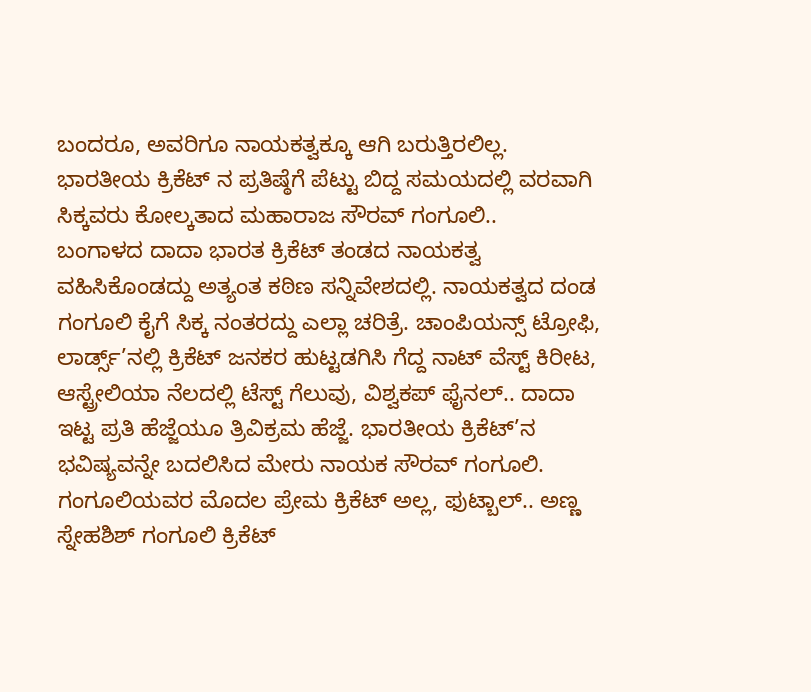ಬಂದರೂ, ಅವರಿಗೂ ನಾಯಕತ್ವಕ್ಕೂ ಆಗಿ ಬರುತ್ತಿರಲಿಲ್ಲ. ಭಾರತೀಯ ಕ್ರಿಕೆಟ್ ನ ಪ್ರತಿಷ್ಠೆಗೆ ಪೆಟ್ಟು ಬಿದ್ದ ಸಮಯದಲ್ಲಿ ವರವಾಗಿ ಸಿಕ್ಕವರು ಕೋಲ್ಕತಾದ ಮಹಾರಾಜ ಸೌರವ್ ಗಂಗೂಲಿ..
ಬಂಗಾಳದ ದಾದಾ ಭಾರತ ಕ್ರಿಕೆಟ್ ತಂಡದ ನಾಯಕತ್ವ ವಹಿಸಿಕೊಂಡದ್ದು ಅತ್ಯಂತ ಕಠಿಣ ಸನ್ನಿವೇಶದಲ್ಲಿ. ನಾಯಕತ್ವದ ದಂಡ ಗಂಗೂಲಿ ಕೈಗೆ ಸಿಕ್ಕ ನಂತರದ್ದು ಎಲ್ಲಾ ಚರಿತ್ರೆ. ಚಾಂಪಿಯನ್ಸ್ ಟ್ರೋಫಿ, ಲಾರ್ಡ್ಸ್’ನಲ್ಲಿ ಕ್ರಿಕೆಟ್ ಜನಕರ ಹುಟ್ಟಡಗಿಸಿ ಗೆದ್ದ ನಾಟ್ ವೆಸ್ಟ್ ಕಿರೀಟ, ಆಸ್ಟ್ರೇಲಿಯಾ ನೆಲದಲ್ಲಿ ಟೆಸ್ಟ್ ಗೆಲುವು, ವಿಶ್ವಕಪ್ ಫೈನಲ್.. ದಾದಾ ಇಟ್ಟ ಪ್ರತಿ ಹೆಜ್ಜೆಯೂ ತ್ರಿವಿಕ್ರಮ ಹೆಜ್ಜೆ. ಭಾರತೀಯ ಕ್ರಿಕೆಟ್’ನ ಭವಿಷ್ಯವನ್ನೇ ಬದಲಿಸಿದ ಮೇರು ನಾಯಕ ಸೌರವ್ ಗಂಗೂಲಿ.
ಗಂಗೂಲಿಯವರ ಮೊದಲ ಪ್ರೇಮ ಕ್ರಿಕೆಟ್ ಅಲ್ಲ, ಫುಟ್ಬಾಲ್.. ಅಣ್ಣ ಸ್ನೇಹಶಿಶ್ ಗಂಗೂಲಿ ಕ್ರಿಕೆಟ್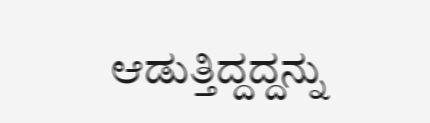ಆಡುತ್ತಿದ್ದದ್ದನ್ನು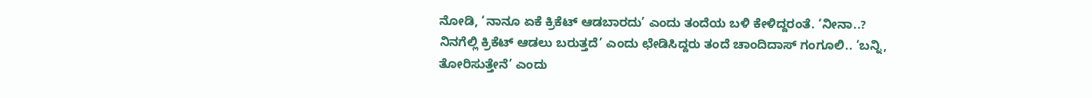ನೋಡಿ, ‘ನಾನೂ ಏಕೆ ಕ್ರಿಕೆಟ್ ಆಡಬಾರದು’ ಎಂದು ತಂದೆಯ ಬಳಿ ಕೇಳಿದ್ದರಂತೆ. ‘ನೀನಾ..? ನಿನಗೆಲ್ಲಿ ಕ್ರಿಕೆಟ್ ಆಡಲು ಬರುತ್ತದೆ’ ಎಂದು ಛೇಡಿಸಿದ್ದರು ತಂದೆ ಚಾಂದಿದಾಸ್ ಗಂಗೂಲಿ.. ‘ಬನ್ನಿ, ತೋರಿಸುತ್ತೇನೆ’ ಎಂದು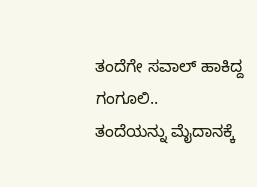ತಂದೆಗೇ ಸವಾಲ್ ಹಾಕಿದ್ದ ಗಂಗೂಲಿ..
ತಂದೆಯನ್ನು ಮೈದಾನಕ್ಕೆ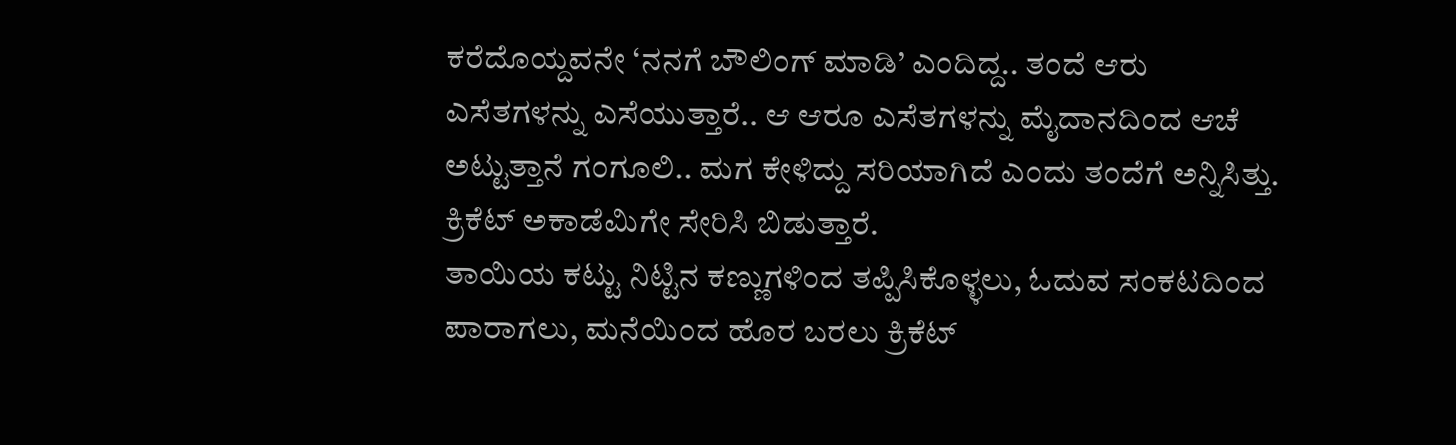ಕರೆದೊಯ್ದವನೇ ‘ನನಗೆ ಬೌಲಿಂಗ್ ಮಾಡಿ’ ಎಂದಿದ್ದ.. ತಂದೆ ಆರು ಎಸೆತಗಳನ್ನು ಎಸೆಯುತ್ತಾರೆ.. ಆ ಆರೂ ಎಸೆತಗಳನ್ನು ಮೈದಾನದಿಂದ ಆಚೆ ಅಟ್ಟುತ್ತಾನೆ ಗಂಗೂಲಿ.. ಮಗ ಕೇಳಿದ್ದು ಸರಿಯಾಗಿದೆ ಎಂದು ತಂದೆಗೆ ಅನ್ನಿಸಿತ್ತು. ಕ್ರಿಕೆಟ್ ಅಕಾಡೆಮಿಗೇ ಸೇರಿಸಿ ಬಿಡುತ್ತಾರೆ.
ತಾಯಿಯ ಕಟ್ಟು ನಿಟ್ಟಿನ ಕಣ್ಣುಗಳಿಂದ ತಪ್ಪಿಸಿಕೊಳ್ಳಲು, ಓದುವ ಸಂಕಟದಿಂದ ಪಾರಾಗಲು, ಮನೆಯಿಂದ ಹೊರ ಬರಲು ಕ್ರಿಕೆಟ್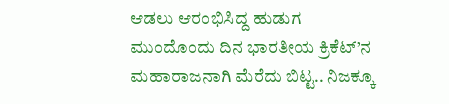ಆಡಲು ಆರಂಭಿಸಿದ್ದ ಹುಡುಗ ಮುಂದೊಂದು ದಿನ ಭಾರತೀಯ ಕ್ರಿಕೆಟ್’ನ ಮಹಾರಾಜನಾಗಿ ಮೆರೆದು ಬಿಟ್ಟ.. ನಿಜಕ್ಕೂ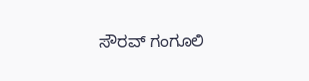ಸೌರವ್ ಗಂಗೂಲಿ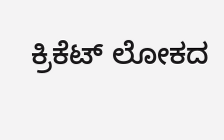ಕ್ರಿಕೆಟ್ ಲೋಕದ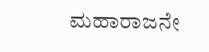ಮಹಾರಾಜನೇ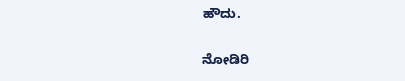ಹೌದು.

ನೋಡಿರಿ